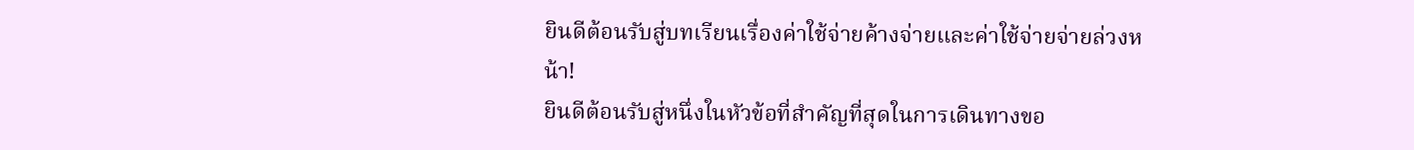ยินดีต้อนรับสู่บทเรียนเรื่องค่าใช้จ่ายค้างจ่ายและค่าใช้จ่ายจ่ายล่วงหน้า!
ยินดีต้อนรับสู่หนึ่งในหัวข้อที่สำคัญที่สุดในการเดินทางขอ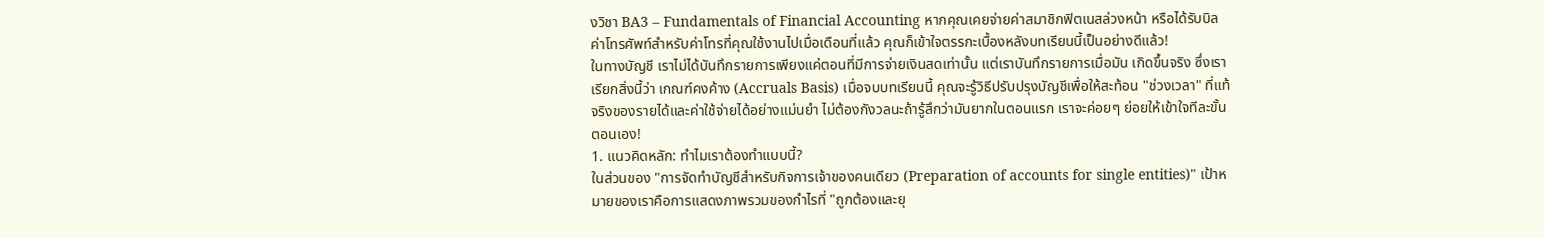งวิชา BA3 – Fundamentals of Financial Accounting หากคุณเคยจ่ายค่าสมาชิกฟิตเนสล่วงหน้า หรือได้รับบิลค่าโทรศัพท์สำหรับค่าโทรที่คุณใช้งานไปเมื่อเดือนที่แล้ว คุณก็เข้าใจตรรกะเบื้องหลังบทเรียนนี้เป็นอย่างดีแล้ว!
ในทางบัญชี เราไม่ได้บันทึกรายการเพียงแค่ตอนที่มีการจ่ายเงินสดเท่านั้น แต่เราบันทึกรายการเมื่อมัน เกิดขึ้นจริง ซึ่งเราเรียกสิ่งนี้ว่า เกณฑ์คงค้าง (Accruals Basis) เมื่อจบบทเรียนนี้ คุณจะรู้วิธีปรับปรุงบัญชีเพื่อให้สะท้อน "ช่วงเวลา" ที่แท้จริงของรายได้และค่าใช้จ่ายได้อย่างแม่นยำ ไม่ต้องกังวลนะถ้ารู้สึกว่ามันยากในตอนแรก เราจะค่อยๆ ย่อยให้เข้าใจทีละขั้นตอนเอง!
1. แนวคิดหลัก: ทำไมเราต้องทำแบบนี้?
ในส่วนของ "การจัดทำบัญชีสำหรับกิจการเจ้าของคนเดียว (Preparation of accounts for single entities)" เป้าหมายของเราคือการแสดงภาพรวมของกำไรที่ "ถูกต้องและยุ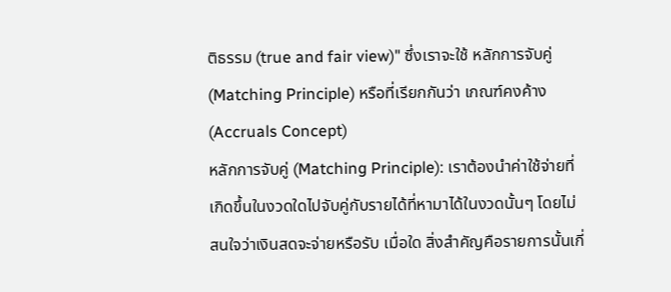ติธรรม (true and fair view)" ซึ่งเราจะใช้ หลักการจับคู่ (Matching Principle) หรือที่เรียกกันว่า เกณฑ์คงค้าง (Accruals Concept)
หลักการจับคู่ (Matching Principle): เราต้องนำค่าใช้จ่ายที่เกิดขึ้นในงวดใดไปจับคู่กับรายได้ที่หามาได้ในงวดนั้นๆ โดยไม่สนใจว่าเงินสดจะจ่ายหรือรับ เมื่อใด สิ่งสำคัญคือรายการนั้นเกี่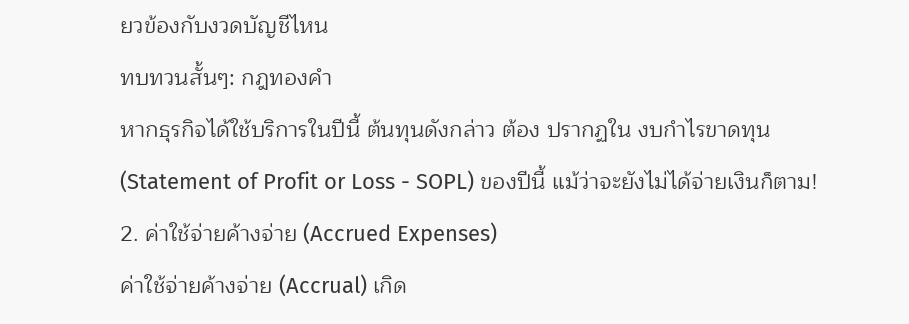ยวข้องกับงวดบัญชีไหน
ทบทวนสั้นๆ: กฎทองคำ
หากธุรกิจได้ใช้บริการในปีนี้ ต้นทุนดังกล่าว ต้อง ปรากฏใน งบกำไรขาดทุน (Statement of Profit or Loss - SOPL) ของปีนี้ แม้ว่าจะยังไม่ได้จ่ายเงินก็ตาม!
2. ค่าใช้จ่ายค้างจ่าย (Accrued Expenses)
ค่าใช้จ่ายค้างจ่าย (Accrual) เกิด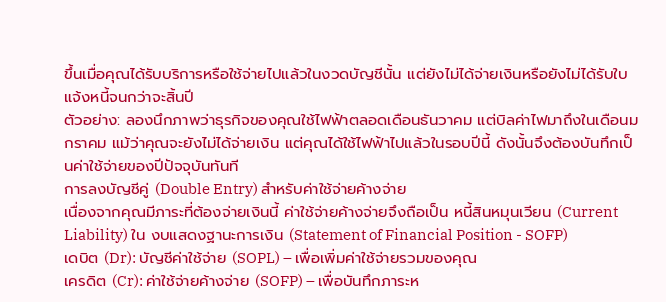ขึ้นเมื่อคุณได้รับบริการหรือใช้จ่ายไปแล้วในงวดบัญชีนั้น แต่ยังไม่ได้จ่ายเงินหรือยังไม่ได้รับใบแจ้งหนี้จนกว่าจะสิ้นปี
ตัวอย่าง: ลองนึกภาพว่าธุรกิจของคุณใช้ไฟฟ้าตลอดเดือนธันวาคม แต่บิลค่าไฟมาถึงในเดือนมกราคม แม้ว่าคุณจะยังไม่ได้จ่ายเงิน แต่คุณได้ใช้ไฟฟ้าไปแล้วในรอบปีนี้ ดังนั้นจึงต้องบันทึกเป็นค่าใช้จ่ายของปีปัจจุบันทันที
การลงบัญชีคู่ (Double Entry) สำหรับค่าใช้จ่ายค้างจ่าย
เนื่องจากคุณมีภาระที่ต้องจ่ายเงินนี้ ค่าใช้จ่ายค้างจ่ายจึงถือเป็น หนี้สินหมุนเวียน (Current Liability) ใน งบแสดงฐานะการเงิน (Statement of Financial Position - SOFP)
เดบิต (Dr): บัญชีค่าใช้จ่าย (SOPL) – เพื่อเพิ่มค่าใช้จ่ายรวมของคุณ
เครดิต (Cr): ค่าใช้จ่ายค้างจ่าย (SOFP) – เพื่อบันทึกภาระห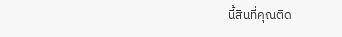นี้สินที่คุณติด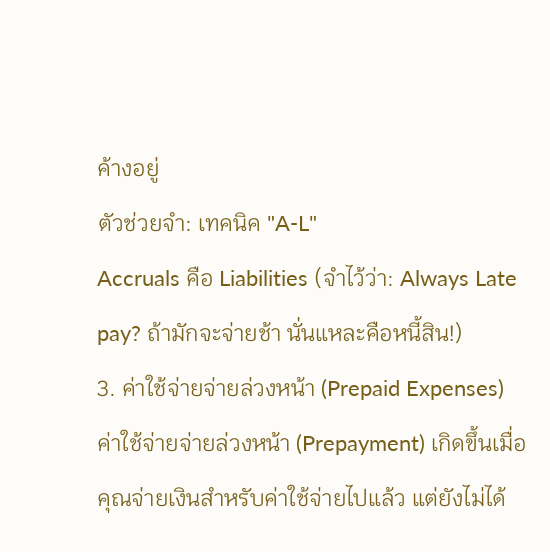ค้างอยู่
ตัวช่วยจำ: เทคนิค "A-L"
Accruals คือ Liabilities (จำไว้ว่า: Always Late pay? ถ้ามักจะจ่ายช้า นั่นแหละคือหนี้สิน!)
3. ค่าใช้จ่ายจ่ายล่วงหน้า (Prepaid Expenses)
ค่าใช้จ่ายจ่ายล่วงหน้า (Prepayment) เกิดขึ้นเมื่อคุณจ่ายเงินสำหรับค่าใช้จ่ายไปแล้ว แต่ยังไม่ได้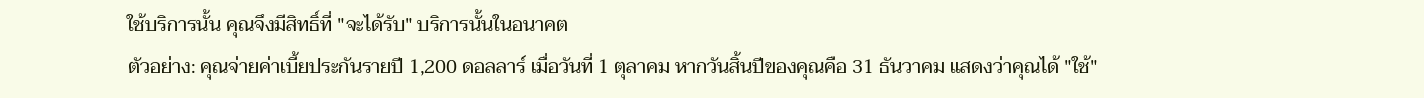ใช้บริการนั้น คุณจึงมีสิทธิ์ที่ "จะได้รับ" บริการนั้นในอนาคต
ตัวอย่าง: คุณจ่ายค่าเบี้ยประกันรายปี 1,200 ดอลลาร์ เมื่อวันที่ 1 ตุลาคม หากวันสิ้นปีของคุณคือ 31 ธันวาคม แสดงว่าคุณได้ "ใช้"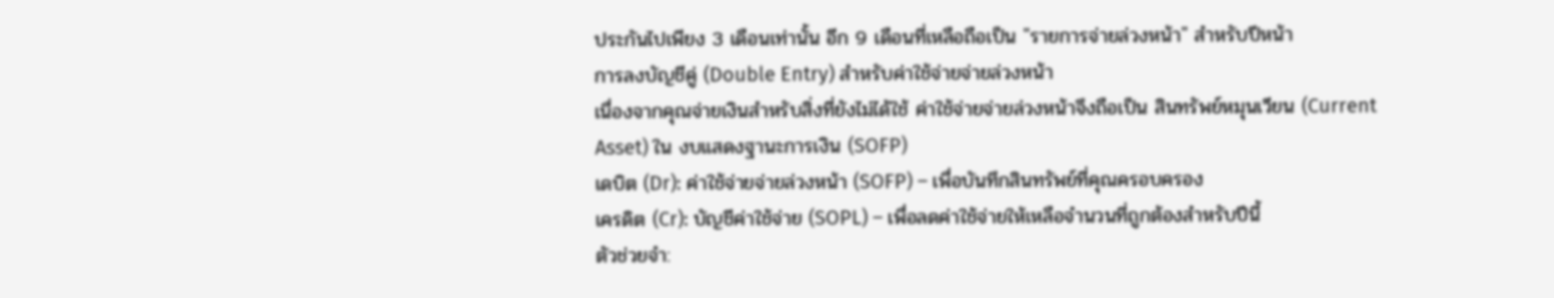ประกันไปเพียง 3 เดือนเท่านั้น อีก 9 เดือนที่เหลือถือเป็น "รายการจ่ายล่วงหน้า" สำหรับปีหน้า
การลงบัญชีคู่ (Double Entry) สำหรับค่าใช้จ่ายจ่ายล่วงหน้า
เนื่องจากคุณจ่ายเงินสำหรับสิ่งที่ยังไม่ได้ใช้ ค่าใช้จ่ายจ่ายล่วงหน้าจึงถือเป็น สินทรัพย์หมุนเวียน (Current Asset) ใน งบแสดงฐานะการเงิน (SOFP)
เดบิต (Dr): ค่าใช้จ่ายจ่ายล่วงหน้า (SOFP) – เพื่อบันทึกสินทรัพย์ที่คุณครอบครอง
เครดิต (Cr): บัญชีค่าใช้จ่าย (SOPL) – เพื่อลดค่าใช้จ่ายให้เหลือจำนวนที่ถูกต้องสำหรับปีนี้
ตัวช่วยจำ: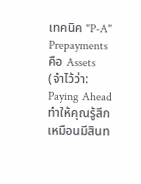เทคนิค "P-A"
Prepayments คือ Assets (จำไว้ว่า: Paying Ahead ทำให้คุณรู้สึกเหมือนมีสินท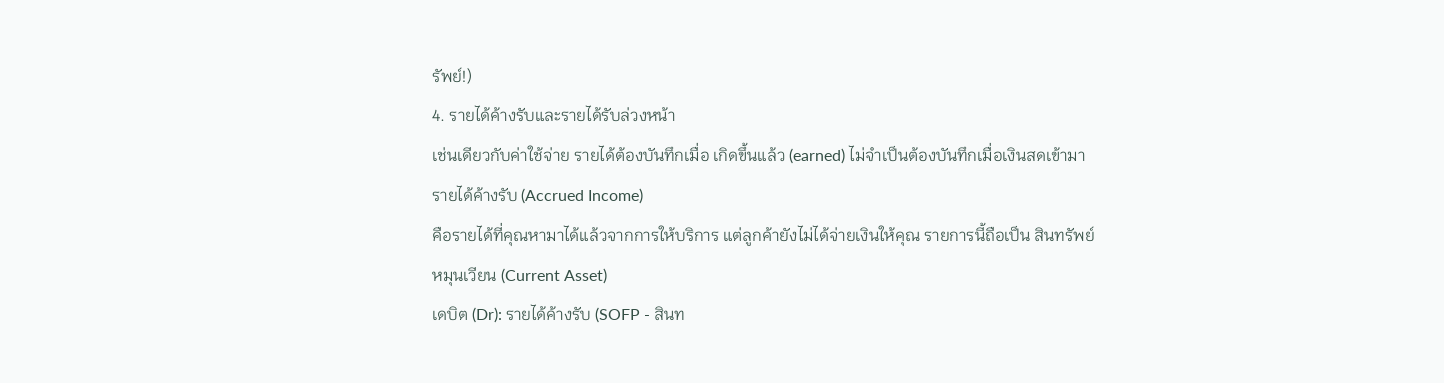รัพย์!)
4. รายได้ค้างรับและรายได้รับล่วงหน้า
เช่นเดียวกับค่าใช้จ่าย รายได้ต้องบันทึกเมื่อ เกิดขึ้นแล้ว (earned) ไม่จำเป็นต้องบันทึกเมื่อเงินสดเข้ามา
รายได้ค้างรับ (Accrued Income)
คือรายได้ที่คุณหามาได้แล้วจากการให้บริการ แต่ลูกค้ายังไม่ได้จ่ายเงินให้คุณ รายการนี้ถือเป็น สินทรัพย์หมุนเวียน (Current Asset)
เดบิต (Dr): รายได้ค้างรับ (SOFP - สินท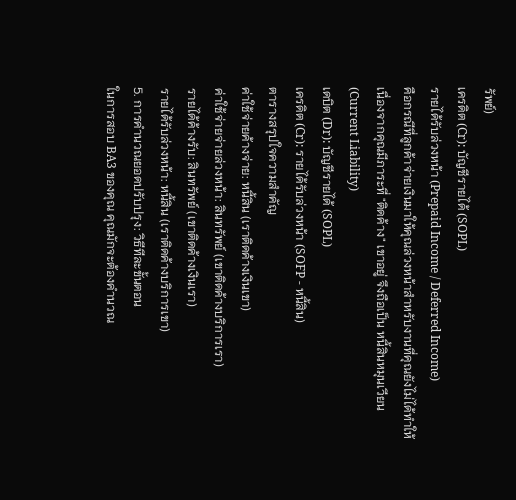รัพย์)
เครดิต (Cr): บัญชีรายได้ (SOPL)
รายได้รับล่วงหน้า (Prepaid Income / Deferred Income)
คือกรณีที่ลูกค้าจ่ายเงินมาให้คุณล่วงหน้าสำหรับงานที่คุณยังไม่ได้ทำให้ เนื่องจากคุณมีภาระที่ "ติดค้าง" เขาอยู่ จึงถือเป็น หนี้สินหมุนเวียน (Current Liability)
เดบิต (Dr): บัญชีรายได้ (SOPL)
เครดิต (Cr): รายได้รับล่วงหน้า (SOFP - หนี้สิน)
ตารางสรุปใจความสำคัญ
ค่าใช้จ่ายค้างจ่าย: หนี้สิน (เราติดค้างเงินเขา)
ค่าใช้จ่ายจ่ายล่วงหน้า: สินทรัพย์ (เขาติดค้างบริการเรา)
รายได้ค้างรับ: สินทรัพย์ (เขาติดค้างเงินเรา)
รายได้รับล่วงหน้า: หนี้สิน (เราติดค้างบริการเขา)
5. การคำนวณยอดปรับปรุง: วิธีทีละขั้นตอน
ในการสอบ BA3 ของคุณ คุณมักจะต้องคำนวณ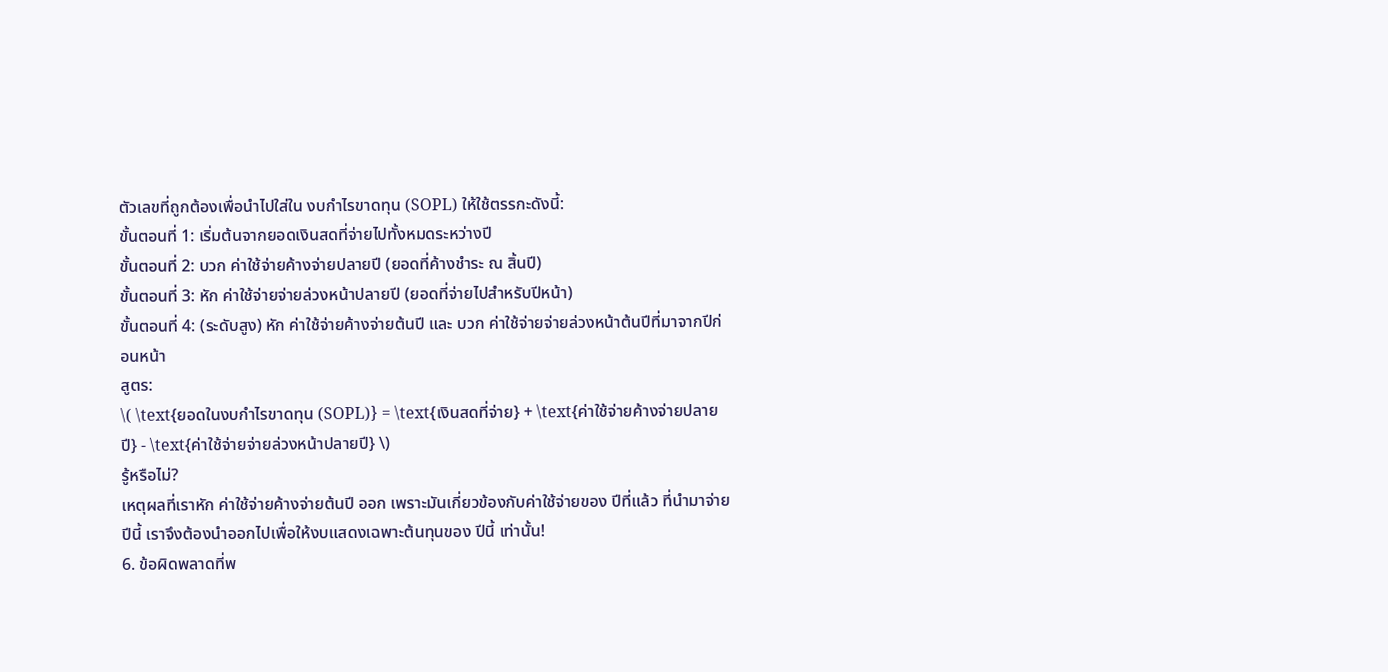ตัวเลขที่ถูกต้องเพื่อนำไปใส่ใน งบกำไรขาดทุน (SOPL) ให้ใช้ตรรกะดังนี้:
ขั้นตอนที่ 1: เริ่มต้นจากยอดเงินสดที่จ่ายไปทั้งหมดระหว่างปี
ขั้นตอนที่ 2: บวก ค่าใช้จ่ายค้างจ่ายปลายปี (ยอดที่ค้างชำระ ณ สิ้นปี)
ขั้นตอนที่ 3: หัก ค่าใช้จ่ายจ่ายล่วงหน้าปลายปี (ยอดที่จ่ายไปสำหรับปีหน้า)
ขั้นตอนที่ 4: (ระดับสูง) หัก ค่าใช้จ่ายค้างจ่ายต้นปี และ บวก ค่าใช้จ่ายจ่ายล่วงหน้าต้นปีที่มาจากปีก่อนหน้า
สูตร:
\( \text{ยอดในงบกำไรขาดทุน (SOPL)} = \text{เงินสดที่จ่าย} + \text{ค่าใช้จ่ายค้างจ่ายปลายปี} - \text{ค่าใช้จ่ายจ่ายล่วงหน้าปลายปี} \)
รู้หรือไม่?
เหตุผลที่เราหัก ค่าใช้จ่ายค้างจ่ายต้นปี ออก เพราะมันเกี่ยวข้องกับค่าใช้จ่ายของ ปีที่แล้ว ที่นำมาจ่าย ปีนี้ เราจึงต้องนำออกไปเพื่อให้งบแสดงเฉพาะต้นทุนของ ปีนี้ เท่านั้น!
6. ข้อผิดพลาดที่พ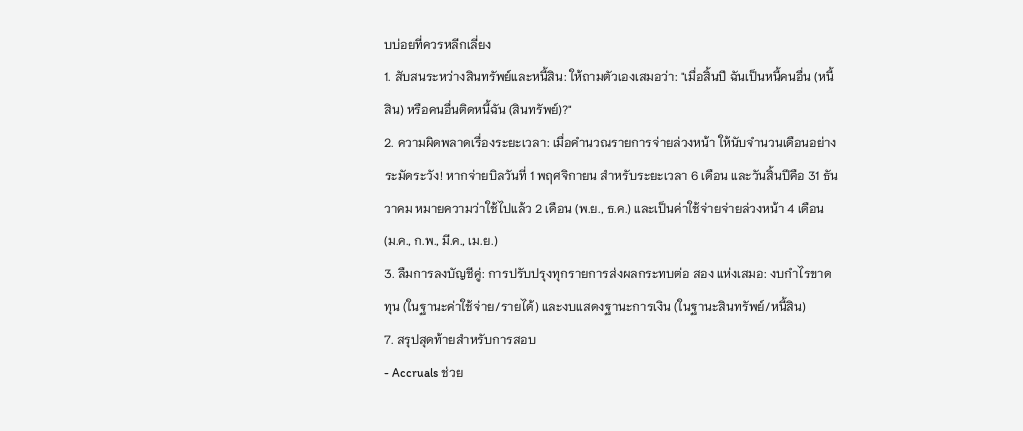บบ่อยที่ควรหลีกเลี่ยง
1. สับสนระหว่างสินทรัพย์และหนี้สิน: ให้ถามตัวเองเสมอว่า: "เมื่อสิ้นปี ฉันเป็นหนี้คนอื่น (หนี้สิน) หรือคนอื่นติดหนี้ฉัน (สินทรัพย์)?"
2. ความผิดพลาดเรื่องระยะเวลา: เมื่อคำนวณรายการจ่ายล่วงหน้า ให้นับจำนวนเดือนอย่างระมัดระวัง! หากจ่ายบิลวันที่ 1 พฤศจิกายน สำหรับระยะเวลา 6 เดือน และวันสิ้นปีคือ 31 ธันวาคม หมายความว่าใช้ไปแล้ว 2 เดือน (พ.ย., ธ.ค.) และเป็นค่าใช้จ่ายจ่ายล่วงหน้า 4 เดือน (ม.ค., ก.พ., มี.ค., เม.ย.)
3. ลืมการลงบัญชีคู่: การปรับปรุงทุกรายการส่งผลกระทบต่อ สอง แห่งเสมอ: งบกำไรขาดทุน (ในฐานะค่าใช้จ่าย/รายได้) และงบแสดงฐานะการเงิน (ในฐานะสินทรัพย์/หนี้สิน)
7. สรุปสุดท้ายสำหรับการสอบ
- Accruals ช่วย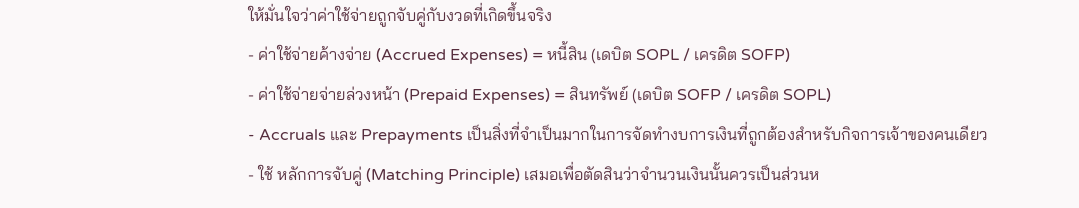ให้มั่นใจว่าค่าใช้จ่ายถูกจับคู่กับงวดที่เกิดขึ้นจริง
- ค่าใช้จ่ายค้างจ่าย (Accrued Expenses) = หนี้สิน (เดบิต SOPL / เครดิต SOFP)
- ค่าใช้จ่ายจ่ายล่วงหน้า (Prepaid Expenses) = สินทรัพย์ (เดบิต SOFP / เครดิต SOPL)
- Accruals และ Prepayments เป็นสิ่งที่จำเป็นมากในการจัดทำงบการเงินที่ถูกต้องสำหรับกิจการเจ้าของคนเดียว
- ใช้ หลักการจับคู่ (Matching Principle) เสมอเพื่อตัดสินว่าจำนวนเงินนั้นควรเป็นส่วนห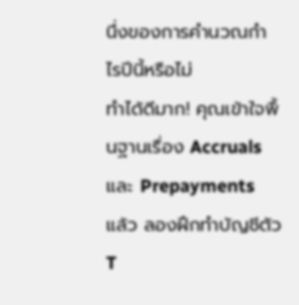นึ่งของการคำนวณกำไรปีนี้หรือไม่
ทำได้ดีมาก! คุณเข้าใจพื้นฐานเรื่อง Accruals และ Prepayments แล้ว ลองฝึกทำบัญชีตัว T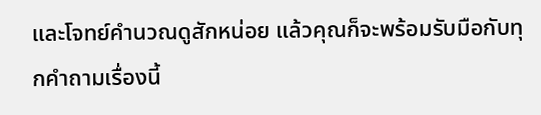และโจทย์คำนวณดูสักหน่อย แล้วคุณก็จะพร้อมรับมือกับทุกคำถามเรื่องนี้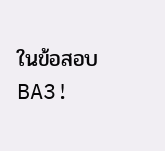ในข้อสอบ BA3!